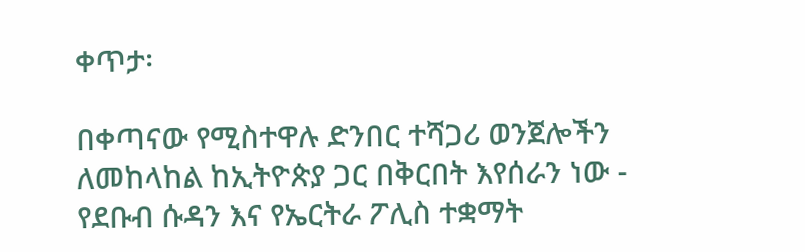ቀጥታ፡

በቀጣናው የሚስተዋሉ ድንበር ተሻጋሪ ወንጀሎችን ለመከላከል ከኢትዮጵያ ጋር በቅርበት እየሰራን ነው - የደቡብ ሱዳን እና የኤርትራ ፖሊስ ተቋማት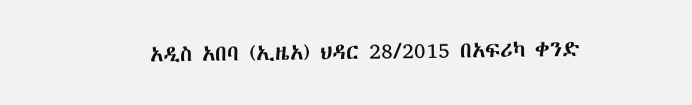አዲስ አበባ (ኢዜአ) ህዳር 28/2015 በአፍሪካ ቀንድ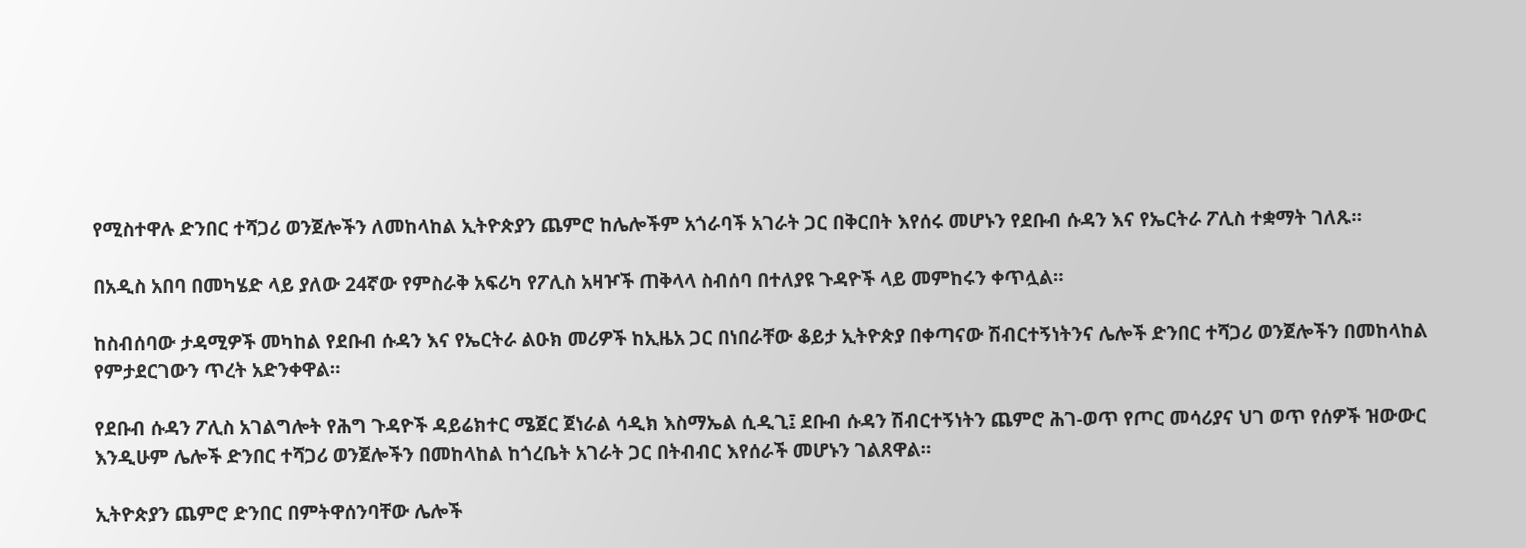የሚስተዋሉ ድንበር ተሻጋሪ ወንጀሎችን ለመከላከል ኢትዮጵያን ጨምሮ ከሌሎችም አጎራባች አገራት ጋር በቅርበት እየሰሩ መሆኑን የደቡብ ሱዳን እና የኤርትራ ፖሊስ ተቋማት ገለጹ።

በአዲስ አበባ በመካሄድ ላይ ያለው 24ኛው የምስራቅ አፍሪካ የፖሊስ አዛዦች ጠቅላላ ስብሰባ በተለያዩ ጉዳዮች ላይ መምከሩን ቀጥሏል።

ከስብሰባው ታዳሚዎች መካከል የደቡብ ሱዳን እና የኤርትራ ልዑክ መሪዎች ከኢዜአ ጋር በነበራቸው ቆይታ ኢትዮጵያ በቀጣናው ሽብርተኝነትንና ሌሎች ድንበር ተሻጋሪ ወንጀሎችን በመከላከል የምታደርገውን ጥረት አድንቀዋል።

የደቡብ ሱዳን ፖሊስ አገልግሎት የሕግ ጉዳዮች ዳይሬክተር ሜጀር ጀነራል ሳዲክ እስማኤል ሲዲጊ፤ ደቡብ ሱዳን ሽብርተኝነትን ጨምሮ ሕገ-ወጥ የጦር መሳሪያና ህገ ወጥ የሰዎች ዝውውር እንዲሁም ሌሎች ድንበር ተሻጋሪ ወንጀሎችን በመከላከል ከጎረቤት አገራት ጋር በትብብር እየሰራች መሆኑን ገልጸዋል።

ኢትዮጵያን ጨምሮ ድንበር በምትዋሰንባቸው ሌሎች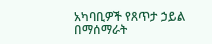አካባቢዎች የጸጥታ ኃይል በማሰማራት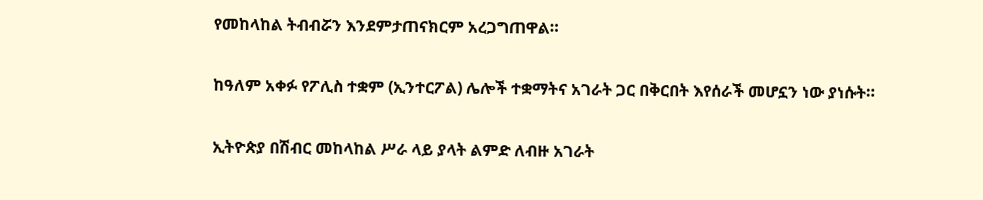የመከላከል ትብብሯን እንደምታጠናክርም አረጋግጠዋል።

ከዓለም አቀፉ የፖሊስ ተቋም (ኢንተርፖል) ሌሎች ተቋማትና አገራት ጋር በቅርበት እየሰራች መሆኗን ነው ያነሱት።

ኢትዮጵያ በሽብር መከላከል ሥራ ላይ ያላት ልምድ ለብዙ አገራት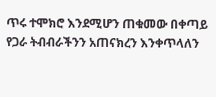ጥሩ ተሞክሮ እንደሚሆን ጠቁመው በቀጣይ የጋራ ትብብራችንን አጠናክረን እንቀጥላለን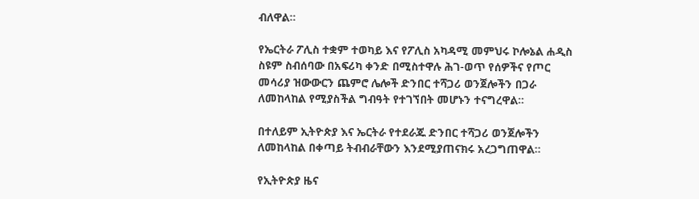ብለዋል።

የኤርትራ ፖሊስ ተቋም ተወካይ እና የፖሊስ አካዳሚ መምህሩ ኮሎኔል ሐዲስ ስዩም ስብሰባው በአፍሪካ ቀንድ በሚስተዋሉ ሕገ-ወጥ የሰዎችና የጦር መሳሪያ ዝውውርን ጨምሮ ሌሎች ድንበር ተሻጋሪ ወንጀሎችን በጋራ ለመከላከል የሚያስችል ግብዓት የተገኘበት መሆኑን ተናግረዋል።

በተለይም ኢትዮጵያ እና ኤርትራ የተደራጁ ድንበር ተሻጋሪ ወንጀሎችን ለመከላከል በቀጣይ ትብብራቸውን እንደሚያጠናክሩ አረጋግጠዋል።

የኢትዮጵያ ዜና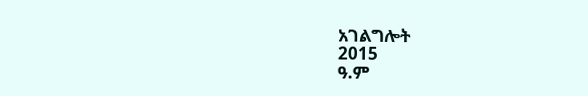አገልግሎት
2015
ዓ.ም